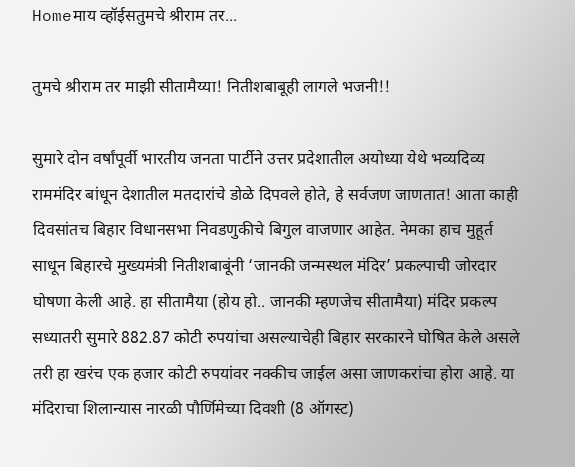Homeमाय व्हॉईसतुमचे श्रीराम तर...

तुमचे श्रीराम तर माझी सीतामैय्या! नितीशबाबूही लागले भजनी!!

सुमारे दोन वर्षांपूर्वी भारतीय जनता पार्टीने उत्तर प्रदेशातील अयोध्या येथे भव्यदिव्य राममंदिर बांधून देशातील मतदारांचे डोळे दिपवले होते, हे सर्वजण जाणतात! आता काही दिवसांतच बिहार विधानसभा निवडणुकीचे बिगुल वाजणार आहेत. नेमका हाच मुहूर्त साधून बिहारचे मुख्यमंत्री नितीशबाबूंनी ‘जानकी जन्मस्थल मंदिर’ प्रकल्पाची जोरदार घोषणा केली आहे. हा सीतामैया (होय हो.. जानकी म्हणजेच सीतामैया) मंदिर प्रकल्प सध्यातरी सुमारे 882.87 कोटी रुपयांचा असल्याचेही बिहार सरकारने घोषित केले असले तरी हा खरंच एक हजार कोटी रुपयांवर नक्कीच जाईल असा जाणकरांचा होरा आहे. या मंदिराचा शिलान्यास नारळी पौर्णिमेच्या दिवशी (8 ऑगस्ट)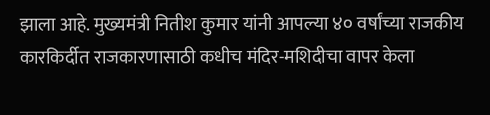झाला आहे. मुख्यमंत्री नितीश कुमार यांनी आपल्या ४० वर्षांच्या राजकीय कारकिर्दीत राजकारणासाठी कधीच मंदिर-मशिदीचा वापर केला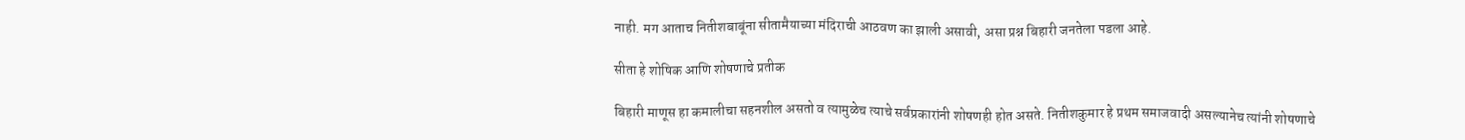नाही. मग आताच नितीशबाबूंना सीतामैयाच्या मंदिराची आठवण का झाली असावी, असा प्रश्न बिहारी जनतेला पडला आहे.

सीता हे शोषिक आणि शोषणाचे प्रतीक

बिहारी माणूस हा कमालीचा सहनशील असतो व त्यामुळेच त्याचे सर्वप्रकारांनी शोषणही होत असते. नितीशकुमार हे प्रथम समाजवादी असल्यानेच त्यांनी शोषणाचे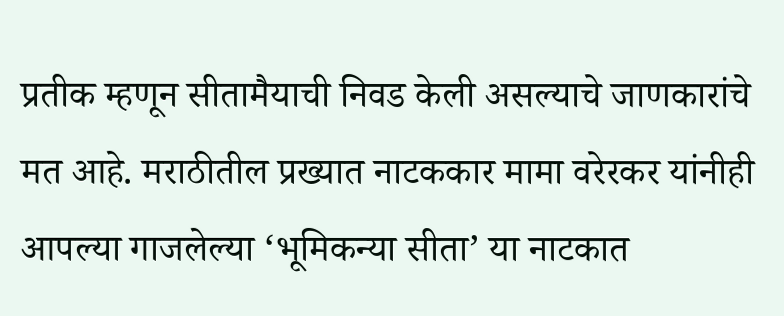प्रतीक म्हणून सीतामैयाची निवड केली असल्याचे जाणकारांचे मत आहे. मराठीतील प्रख्यात नाटककार मामा वरेरकर यांनीही आपल्या गाजलेल्या ‘भूमिकन्या सीता’ या नाटकात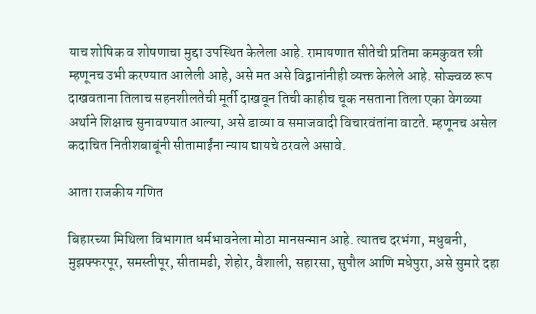याच शोषिक व शोषणाचा मुद्दा उपस्थित केलेला आहे. रामायणात सीतेची प्रतिमा कमकुवत स्त्री म्हणूनच उभी करण्यात आलेली आहे, असे मत असे विद्वानांनीही व्यक्त केलेले आहे. सोज्ज्वळ रूप दाखवताना तिलाच सहनशीलतेची मूर्ती दाखवून तिची काहीच चूक नसताना तिला एका वेगळ्या अर्थाने शिक्षाच सुनावण्यात आल्या, असे डाव्या व समाजवादी विचारवंतांना वाटते. म्हणूनच असेल कदाचित नितीशबाबूंनी सीतामाईंना न्याय द्यायचे ठरवले असावे.

आता राजकीय गणित

बिहारच्या मिथिला विभागात धर्मभावनेला मोठा मानसन्मान आहे. त्यातच दरभंगा, मधुबनी, मुझफ्फरपूर, समस्तीपूर, सीतामढी, शेहोर, वैशाली, सहारसा, सुपौल आणि मधेपुरा, असे सुमारे दहा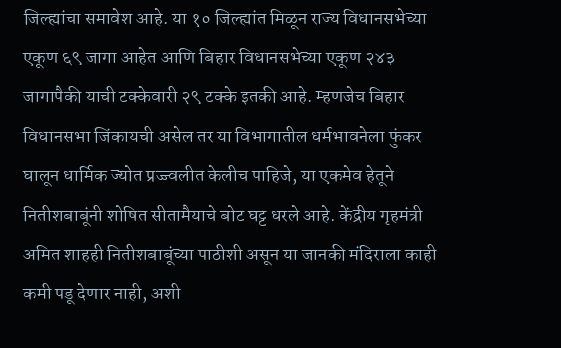जिल्ह्यांचा समावेश आहे. या १० जिल्ह्यांत मिळून राज्य विधानसभेच्या एकूण ६९ जागा आहेत आणि बिहार विधानसभेच्या एकूण २४३ जागापैकी याची टक्केवारी २९ टक्के इतकी आहे. म्हणजेच बिहार विधानसभा जिंकायची असेल तर या विभागातील धर्मभावनेला फुंकर घालून धार्मिक ज्योत प्रज्ज्वलीत केलीच पाहिजे, या एकमेव हेतूने नितीशबाबूंनी शोषित सीतामैयाचे बोट घट्ट धरले आहे. केंद्रीय गृहमंत्री अमित शाहही नितीशबाबूंच्या पाठीशी असून या जानकी मंदिराला काही कमी पडू देणार नाही, अशी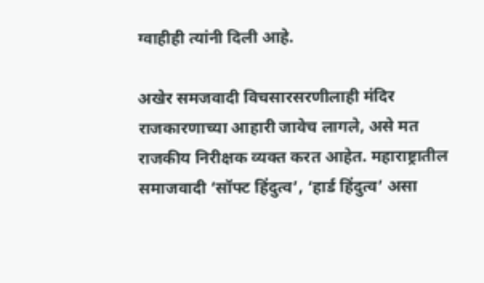ग्वाहीही त्यांनी दिली आहे.

अखेर समजवादी विचसारसरणीलाही मंदिर राजकारणाच्या आहारी जावेच लागले, असे मत राजकीय निरीक्षक व्यक्त करत आहेत. महाराष्ट्रातील समाजवादी ‘सॉफ्ट हिंदुत्व’, ‘हार्ड हिंदुत्व’ असा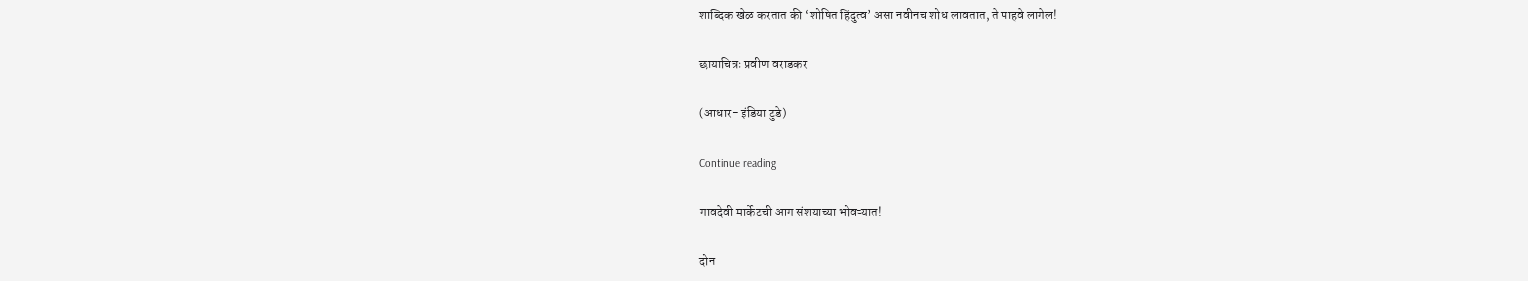शाब्दिक खेळ करतात की ‘शोषित हिंदुत्व’ असा नवीनच शोध लावतात, ते पाहवे लागेल!

छायाचित्रः प्रवीण वराडकर

(आधार- इंडिया टुडे)

Continue reading

गावदेवी मार्केटची आग संशयाच्या भोवऱ्यात!

दोन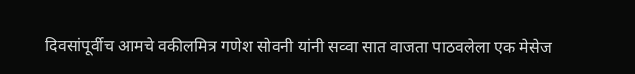दिवसांपूर्वीच आमचे वकीलमित्र गणेश सोवनी यांनी सव्वा सात वाजता पाठवलेला एक मेसेज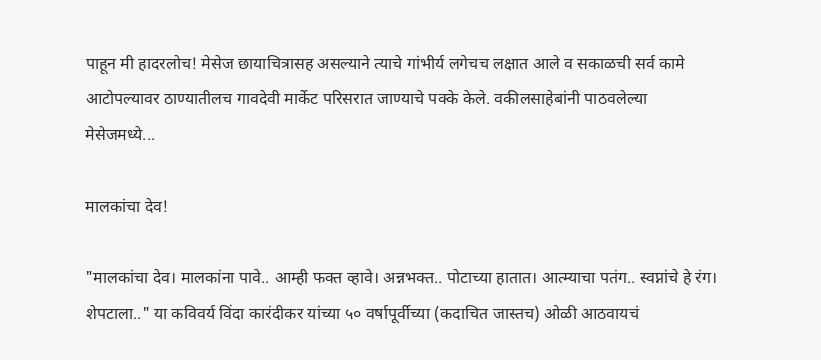पाहून मी हादरलोच! मेसेज छायाचित्रासह असल्याने त्याचे गांभीर्य लगेचच लक्षात आले व सकाळची सर्व कामे आटोपल्यावर ठाण्यातीलच गावदेवी मार्केट परिसरात जाण्याचे पक्के केले. वकीलसाहेबांनी पाठवलेल्या मेसेजमध्ये...

मालकांचा देव!

"मालकांचा देव। मालकांना पावे.. आम्ही फक्त व्हावे। अन्नभक्त.. पोटाच्या हातात। आत्म्याचा पतंग.. स्वप्नांचे हे रंग। शेपटाला.." या कविवर्य विंदा कारंदीकर यांच्या ५० वर्षापूर्वीच्या (कदाचित जास्तच) ओळी आठवायचं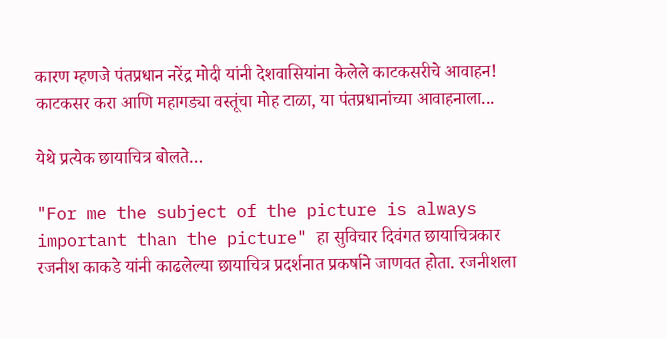कारण म्हणजे पंतप्रधान नरेंद्र मोदी यांनी देशवासियांना केलेले काटकसरीचे आवाहन! काटकसर करा आणि महागड्या वस्तूंचा मोह टाळा, या पंतप्रधानांच्या आवाहनाला...

येथे प्रत्येक छायाचित्र बोलते…

"For me the subject of the picture is always important than the picture" हा सुविचार दिवंगत छायाचित्रकार रजनीश काकडे यांनी काढलेल्या छायाचित्र प्रदर्शनात प्रकर्षाने जाणवत होता. रजनीशला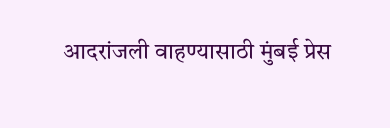आदरांजली वाहण्यासाठी मुंबई प्रेस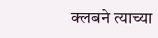क्लबने त्याच्या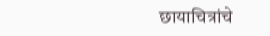छायाचित्रांचे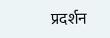प्रदर्शन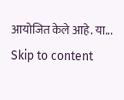आयोजित केले आहे. या...
Skip to content